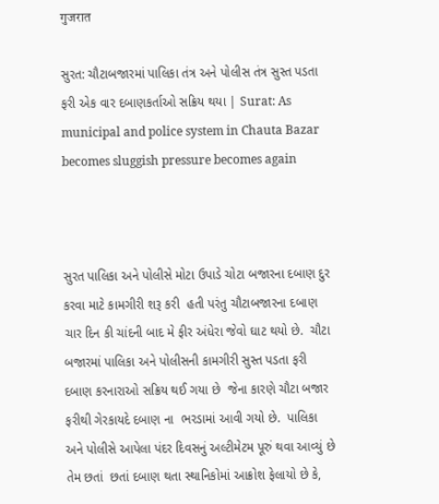गुजरात

સુરત: ચૌટાબજારમાં પાલિકા તંત્ર અને પોલીસ તંત્ર સુસ્ત પડતા ફરી એક વાર દબાણકર્તાઓ સક્રિય થયા | Surat: As municipal and police system in Chauta Bazar becomes sluggish pressure becomes again



સુરત પાલિકા અને પોલીસે મોટા ઉપાડે ચોટા બજારના દબાણ દુર કરવા માટે કામગીરી શરૂ કરી  હતી પરંતુ ચૌટાબજારના દબાણ ચાર દિન કી ચાંદની બાદ મે ફીર અંધેરા જેવો ઘાટ થયો છે.  ચૌટા બજારમાં પાલિકા અને પોલીસની કામગીરી સુસ્ત પડતા ફરી દબાણ કરનારાઓ સક્રિય થઈ ગયા છે  જેના કારણે ચૌટા બજાર ફરીથી ગેરકાયદે દબાણ ના  ભરડામાં આવી ગયો છે.  પાલિકા અને પોલીસે આપેલા પંદર દિવસનું અલ્ટીમેટમ પૂરું થવા આવ્યું છે તેમ છતાં  છતાં દબાણ થતા સ્થાનિકોમાં આક્રોશ ફેલાયો છે કે,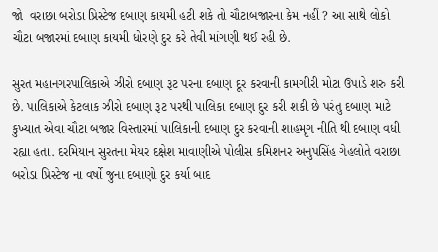જો  વરાછા બરોડા પ્રિસ્ટેજ દબાણ કાયમી હટી શકે તો ચૌટાબજારના કેમ નહીં ? આ સાથે લોકો ચૌટા બજારમાં દબાણ કાયમી ધોરણે દુર કરે તેવી માંગણી થઈ રહી છે.

સુરત મહાનગરપાલિકાએ ઝીરો દબાણ રૂટ પરના દબાણ દૂર કરવાની કામગીરી મોટા ઉપાડે શરુ કરી છે. પાલિકાએ કેટલાક ઝીરો દબાણ રૂટ પરથી પાલિકા દબાણ દુર કરી શકી છે પરંતુ દબાણ માટે કુખ્યાત એવા ચૌટા બજાર વિસ્તારમાં પાલિકાની દબાણ દુર કરવાની શાહમૃગ નીતિ થી દબાણ વધી રહ્યા હતા. દરમિયાન સુરતના મેયર દક્ષેશ માવાણીએ પોલીસ કમિશનર અનુપસિંહ ગેહલોતે વરાછા બરોડા પ્રિસ્ટેજ ના વર્ષો જુના દબાણો દુર કર્યા બાદ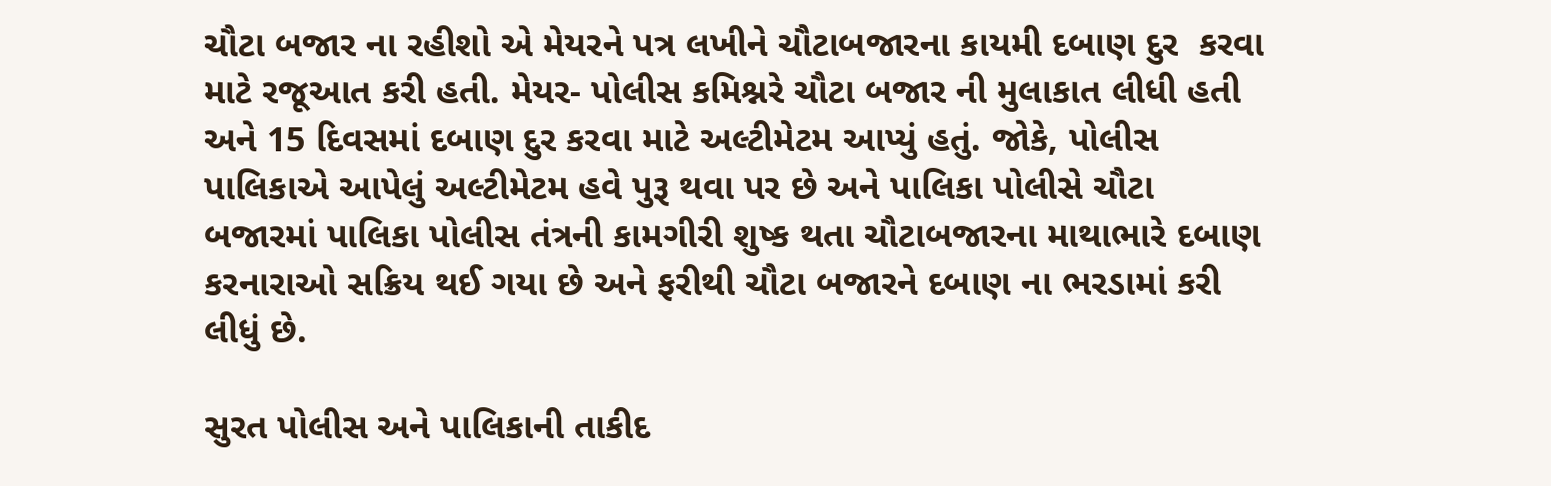ચૌટા બજાર ના રહીશો એ મેયરને પત્ર લખીને ચૌટાબજારના કાયમી દબાણ દુર  કરવા માટે રજૂઆત કરી હતી. મેયર- પોલીસ કમિશ્નરે ચૌટા બજાર ની મુલાકાત લીધી હતી અને 15 દિવસમાં દબાણ દુર કરવા માટે અલ્ટીમેટમ આપ્યું હતું. જોકે, પોલીસ પાલિકાએ આપેલું અલ્ટીમેટમ હવે પુરૂ થવા પર છે અને પાલિકા પોલીસે ચૌટા બજારમાં પાલિકા પોલીસ તંત્રની કામગીરી શુષ્ક થતા ચૌટાબજારના માથાભારે દબાણ કરનારાઓ સક્રિય થઈ ગયા છે અને ફરીથી ચૌટા બજારને દબાણ ના ભરડામાં કરી લીધું છે.

સુરત પોલીસ અને પાલિકાની તાકીદ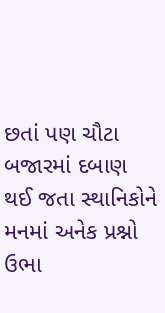છતાં પણ ચૌટા બજારમાં દબાણ થઈ જતા સ્થાનિકોને મનમાં અનેક પ્રશ્નો ઉભા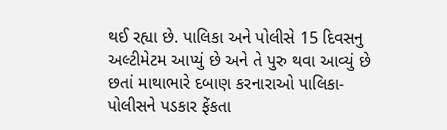થઈ રહ્યા છે. પાલિકા અને પોલીસે 15 દિવસનુ અલ્ટીમેટમ આપ્યું છે અને તે પુરુ થવા આવ્યું છે છતાં માથાભારે દબાણ કરનારાઓ પાલિકા- પોલીસને પડકાર ફેંકતા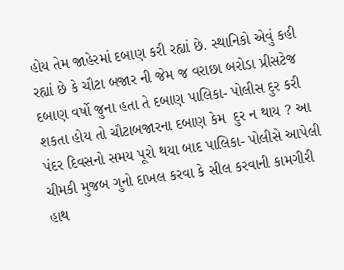હોય તેમ જાહેરમાં દબાણ કરી રહ્યાં છે. સ્થાનિકો એવું કહી રહ્યાં છે કે ચૌટા બજાર ની જેમ જ વરાછા બરોડા પ્રીસટેજ દબાણ વર્ષો જુના હતા તે દબાણ પાલિકા- પોલીસ દુર કરી શકતા હોય તો ચૌટાબજારના દબાણ કેમ  દુર ન થાય ? આ પંદર દિવસનો સમય પૂરો થયા બાદ પાલિકા- પોલીસે આપેલી ચીમકી મુજબ ગુનો દાખલ કરવા કે સીલ કરવાની કામગીરી હાથ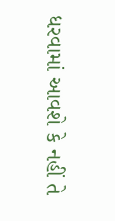ધરવામાં આવશે કે નહીં તે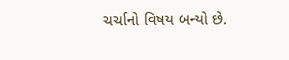ચર્ચાનો વિષય બન્યો છે.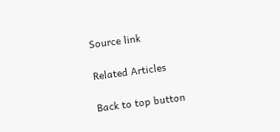Source link

Related Articles

Back to top button